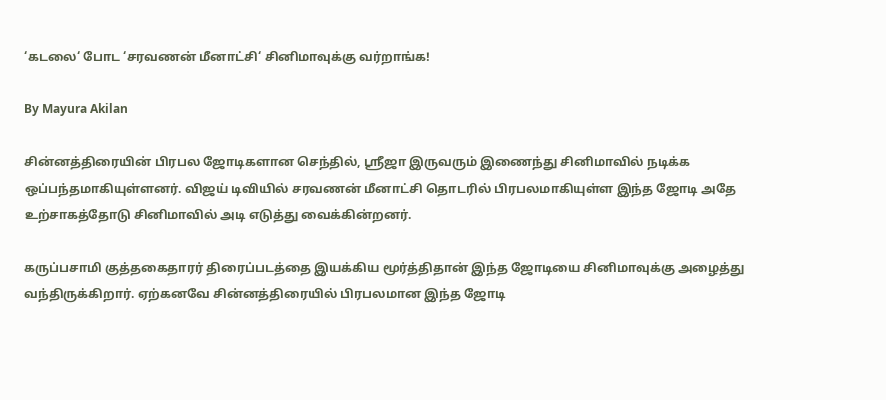‘கடலை‘ போட ‘சரவணன் மீனாட்சி‘ சினிமாவுக்கு வர்றாங்க!

By Mayura Akilan

சின்னத்திரையின் பிரபல ஜோடிகளான செந்தில், ஸ்ரீஜா இருவரும் இணைந்து சினிமாவில் நடிக்க ஒப்பந்தமாகியுள்ளனர். விஜய் டிவியில் சரவணன் மீனாட்சி தொடரில் பிரபலமாகியுள்ள இந்த ஜோடி அதே உற்சாகத்தோடு சினிமாவில் அடி எடுத்து வைக்கின்றனர்.

கருப்பசாமி குத்தகைதாரர் திரைப்படத்தை இயக்கிய மூர்த்திதான் இந்த ஜோடியை சினிமாவுக்கு அழைத்து வந்திருக்கிறார். ஏற்கனவே சின்னத்திரையில் பிரபலமான இந்த ஜோடி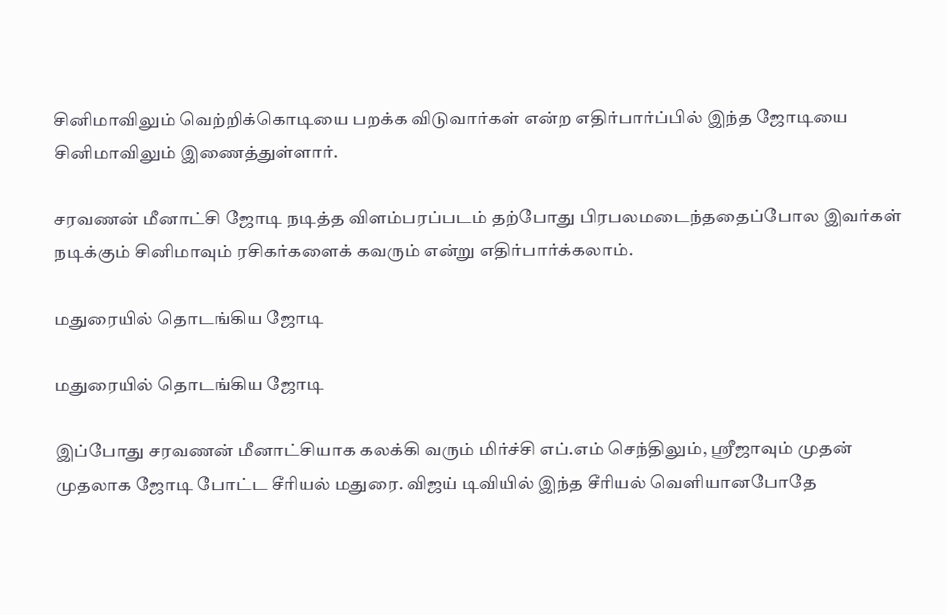சினிமாவிலும் வெற்றிக்கொடியை பறக்க விடுவார்கள் என்ற எதிர்பார்ப்பில் இந்த ஜோடியை சினிமாவிலும் இணைத்துள்ளார்.

சரவணன் மீனாட்சி ஜோடி நடித்த விளம்பரப்படம் தற்போது பிரபலமடைந்ததைப்போல இவர்கள் நடிக்கும் சினிமாவும் ரசிகர்களைக் கவரும் என்று எதிர்பார்க்கலாம்.

மதுரையில் தொடங்கிய ஜோடி

மதுரையில் தொடங்கிய ஜோடி

இப்போது சரவணன் மீனாட்சியாக கலக்கி வரும் மிர்ச்சி எப்.எம் செந்திலும், ஸ்ரீஜாவும் முதன் முதலாக ஜோடி போட்ட சீரியல் மதுரை. விஜய் டிவியில் இந்த சீரியல் வெளியானபோதே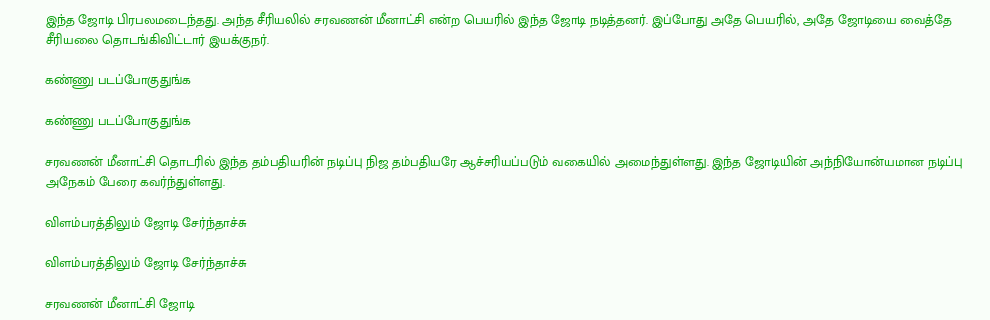இந்த ஜோடி பிரபலமடைந்தது. அந்த சீரியலில் சரவணன் மீனாட்சி என்ற பெயரில் இந்த ஜோடி நடித்தனர். இப்போது அதே பெயரில், அதே ஜோடியை வைத்தே சீரியலை தொடங்கிவிட்டார் இயக்குநர்.

கண்ணு படப்போகுதுங்க

கண்ணு படப்போகுதுங்க

சரவணன் மீனாட்சி தொடரில் இந்த தம்பதியரின் நடிப்பு நிஜ தம்பதியரே ஆச்சரியப்படும் வகையில் அமைந்துள்ளது. இந்த ஜோடியின் அந்நியோன்யமான நடிப்பு அநேகம் பேரை கவர்ந்துள்ளது.

விளம்பரத்திலும் ஜோடி சேர்ந்தாச்சு

விளம்பரத்திலும் ஜோடி சேர்ந்தாச்சு

சரவணன் மீனாட்சி ஜோடி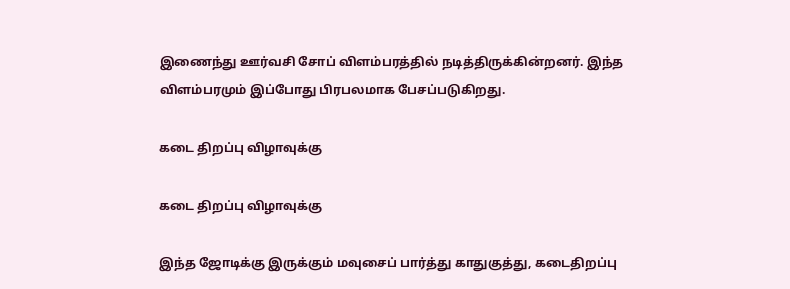இணைந்து ஊர்வசி சோப் விளம்பரத்தில் நடித்திருக்கின்றனர். இந்த விளம்பரமும் இப்போது பிரபலமாக பேசப்படுகிறது.

கடை திறப்பு விழாவுக்கு

கடை திறப்பு விழாவுக்கு

இந்த ஜோடிக்கு இருக்கும் மவுசைப் பார்த்து காதுகுத்து, கடைதிறப்பு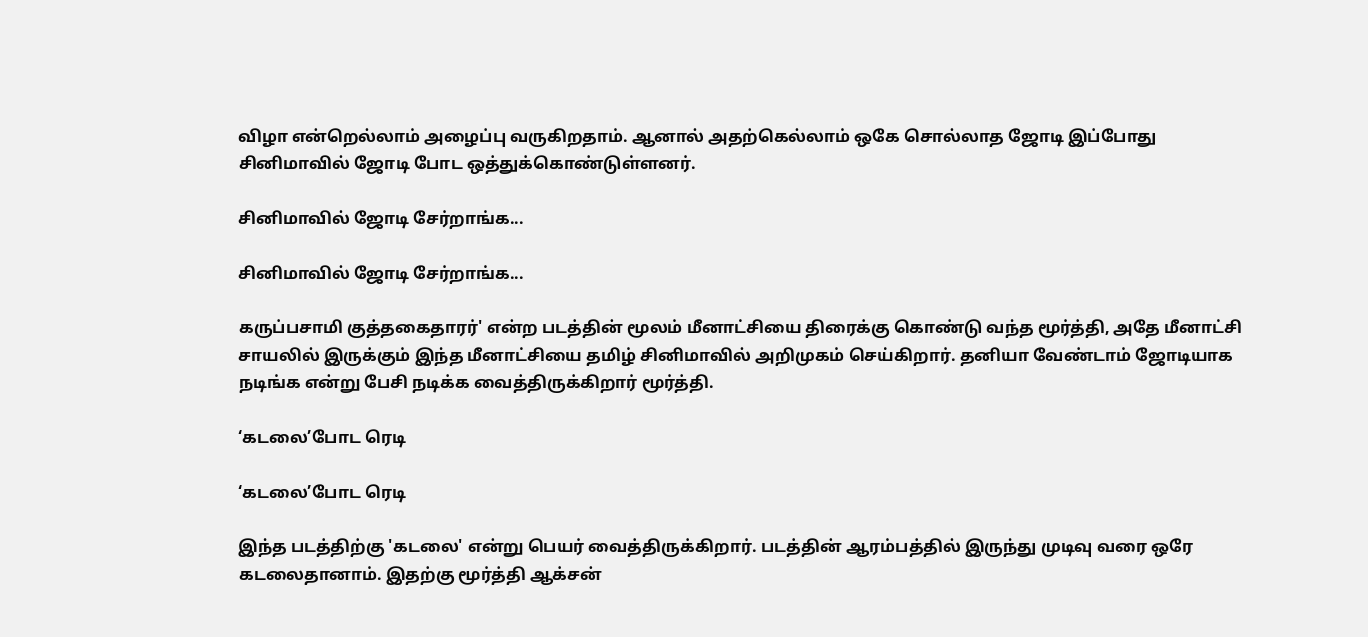விழா என்றெல்லாம் அழைப்பு வருகிறதாம். ஆனால் அதற்கெல்லாம் ஒகே சொல்லாத ஜோடி இப்போது சினிமாவில் ஜோடி போட ஒத்துக்கொண்டுள்ளனர்.

சினிமாவில் ஜோடி சேர்றாங்க...

சினிமாவில் ஜோடி சேர்றாங்க...

கருப்பசாமி குத்தகைதாரர்' என்ற படத்தின் மூலம் மீனாட்சியை திரைக்கு கொண்டு வந்த மூர்த்தி, அதே மீனாட்சி சாயலில் இருக்கும் இந்த மீனாட்சியை தமிழ் சினிமாவில் அறிமுகம் செய்கிறார். தனியா வேண்டாம் ஜோடியாக நடிங்க என்று பேசி நடிக்க வைத்திருக்கிறார் மூர்த்தி.

‘கடலை’போட ரெடி

‘கடலை’போட ரெடி

இந்த படத்திற்கு 'கடலை' என்று பெயர் வைத்திருக்கிறார். படத்தின் ஆரம்பத்தில் இருந்து முடிவு வரை ஒரே கடலைதானாம். இதற்கு மூர்த்தி ஆக்சன்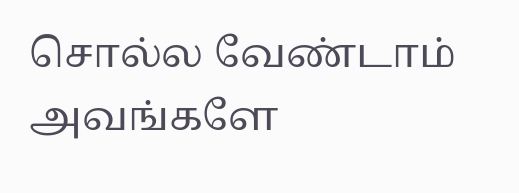சொல்ல வேண்டாம் அவங்களே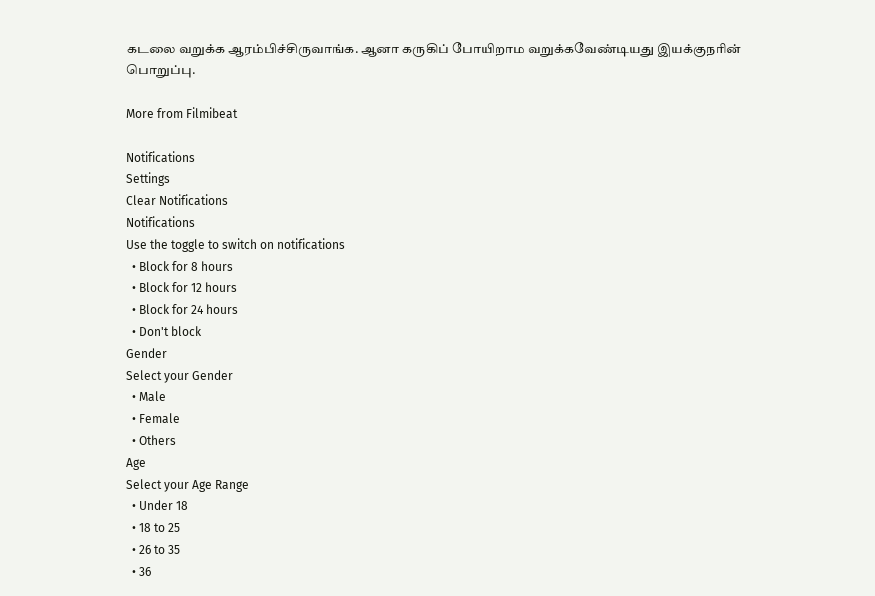கடலை வறுக்க ஆரம்பிச்சிருவாங்க. ஆனா கருகிப் போயிறாம வறுக்கவேண்டியது இயக்குநரின் பொறுப்பு.

More from Filmibeat

Notifications
Settings
Clear Notifications
Notifications
Use the toggle to switch on notifications
  • Block for 8 hours
  • Block for 12 hours
  • Block for 24 hours
  • Don't block
Gender
Select your Gender
  • Male
  • Female
  • Others
Age
Select your Age Range
  • Under 18
  • 18 to 25
  • 26 to 35
  • 36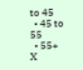to 45
  • 45 to 55
  • 55+
X